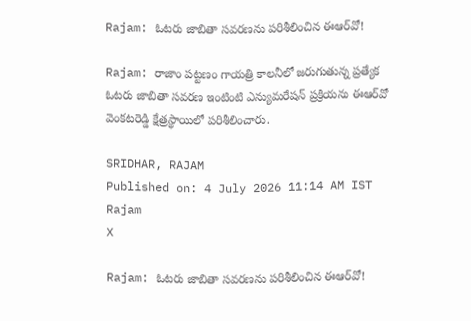Rajam: ఓటరు జాబితా సవరణను పరిశీలించిన ఈఆర్‌వో!

Rajam: రాజాం పట్టణం గాయత్రి కాలనీలో జరుగుతున్న ప్రత్యేక ఓటరు జాబితా సవరణ ఇంటింటి ఎన్యుమరేషన్ ప్రక్రియను ఈఆర్‌వో వెంకటరెడ్డి క్షేత్రస్థాయిలో పరిశీలించారు.

SRIDHAR, RAJAM
Published on: 4 July 2026 11:14 AM IST
Rajam
X

Rajam: ఓటరు జాబితా సవరణను పరిశీలించిన ఈఆర్‌వో!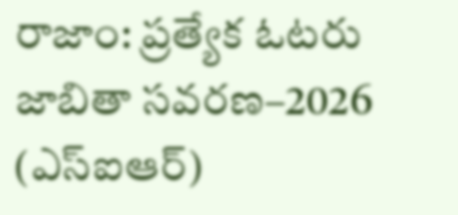రాజాం: ప్రత్యేక ఓటరు జాబితా సవరణ–2026 (ఎస్‌ఐఆర్)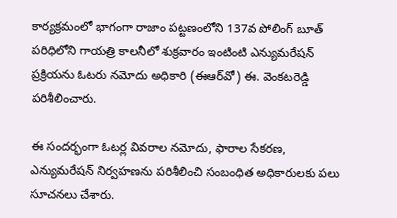కార్యక్రమంలో భాగంగా రాజాం పట్టణంలోని 137వ పోలింగ్ బూత్ పరిధిలోని గాయత్రి కాలనీలో శుక్రవారం ఇంటింటి ఎన్యుమరేషన్ ప్రక్రియను ఓటరు నమోదు అధికారి (ఈఆర్‌వో) ఈ. వెంకటరెడ్డి పరిశీలించారు.

ఈ సందర్భంగా ఓటర్ల వివరాల నమోదు, ఫారాల సేకరణ, ఎన్యుమరేషన్ నిర్వహణను పరిశీలించి సంబంధిత అధికారులకు పలు సూచనలు చేశారు.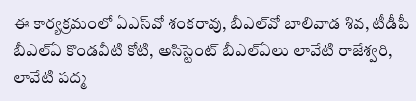ఈ కార్యక్రమంలో ఏఎస్‌వో శంకరావు, బీఎల్‌వో బాలివాడ శివ, టీడీపీ బీఎల్‌ఏ కొండవీటి కోటి, అసిస్టెంట్ బీఎల్‌ఏలు లావేటి రాజేశ్వరి, లావేటి పద్మ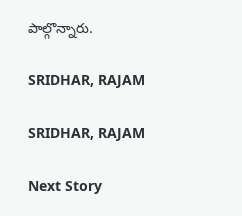పాల్గొన్నారు.

SRIDHAR, RAJAM

SRIDHAR, RAJAM

Next Story